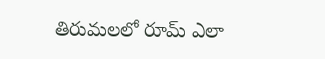తిరుమలలో రూమ్ ఎలా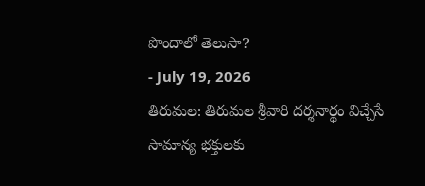పొందాలో తెలుసా?
- July 19, 2026
తిరుమల: తిరుమల శ్రీవారి దర్శనార్థం విచ్చేసే సామాన్య భక్తులకు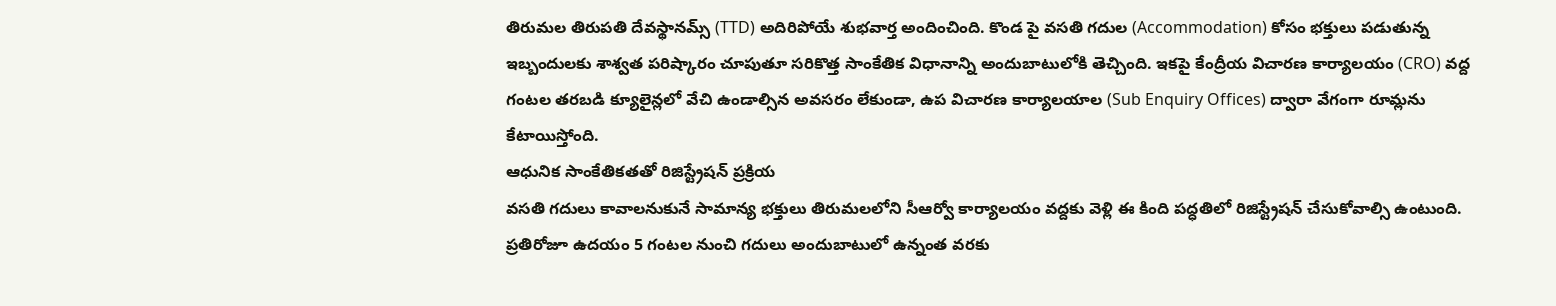తిరుమల తిరుపతి దేవస్థానమ్స్ (TTD) అదిరిపోయే శుభవార్త అందించింది. కొండ పై వసతి గదుల (Accommodation) కోసం భక్తులు పడుతున్న ఇబ్బందులకు శాశ్వత పరిష్కారం చూపుతూ సరికొత్త సాంకేతిక విధానాన్ని అందుబాటులోకి తెచ్చింది. ఇకపై కేంద్రీయ విచారణ కార్యాలయం (CRO) వద్ద గంటల తరబడి క్యూలైన్లలో వేచి ఉండాల్సిన అవసరం లేకుండా, ఉప విచారణ కార్యాలయాల (Sub Enquiry Offices) ద్వారా వేగంగా రూమ్లను కేటాయిస్తోంది.
ఆధునిక సాంకేతికతతో రిజిస్ట్రేషన్ ప్రక్రియ
వసతి గదులు కావాలనుకునే సామాన్య భక్తులు తిరుమలలోని సీఆర్వో కార్యాలయం వద్దకు వెళ్లి ఈ కింది పద్ధతిలో రిజిస్ట్రేషన్ చేసుకోవాల్సి ఉంటుంది. ప్రతిరోజూ ఉదయం 5 గంటల నుంచి గదులు అందుబాటులో ఉన్నంత వరకు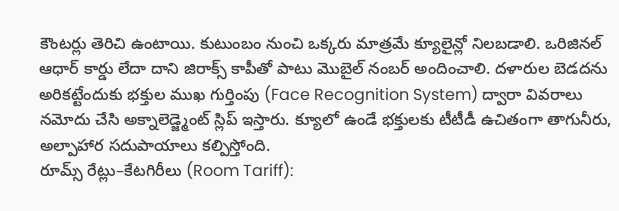కౌంటర్లు తెరిచి ఉంటాయి. కుటుంబం నుంచి ఒక్కరు మాత్రమే క్యూలైన్లో నిలబడాలి. ఒరిజినల్ ఆధార్ కార్డు లేదా దాని జిరాక్స్ కాపీతో పాటు మొబైల్ నంబర్ అందించాలి. దళారుల బెడదను అరికట్టేందుకు భక్తుల ముఖ గుర్తింపు (Face Recognition System) ద్వారా వివరాలు నమోదు చేసి అక్నాలెడ్జ్మెంట్ స్లిప్ ఇస్తారు. క్యూలో ఉండే భక్తులకు టీటీడీ ఉచితంగా తాగునీరు, అల్పాహార సదుపాయాలు కల్పిస్తోంది.
రూమ్స్ రేట్లు–కేటగిరీలు (Room Tariff):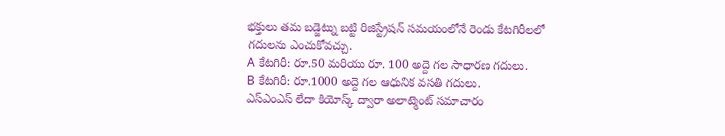భక్తులు తమ బడ్జెట్ను బట్టి రిజిస్ట్రేషన్ సమయంలోనే రెండు కేటగిరీలలో గదులను ఎంచుకోవచ్చు.
A కేటగిరీ: రూ.50 మరియు రూ. 100 అద్దె గల సాధారణ గదులు.
B కేటగిరీ: రూ.1000 అద్దె గల ఆధునిక వసతి గదులు.
ఎస్ఎంఎస్ లేదా కియోస్క్ ద్వారా అలాట్మెంట్ సమాచారం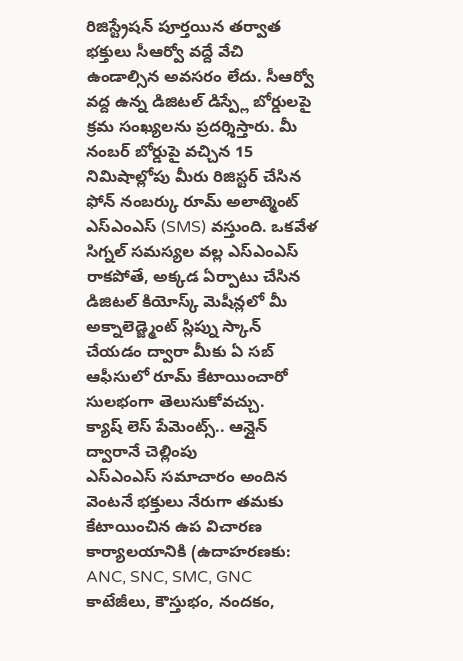రిజిస్ట్రేషన్ పూర్తయిన తర్వాత భక్తులు సీఆర్వో వద్దే వేచి ఉండాల్సిన అవసరం లేదు. సీఆర్వో వద్ద ఉన్న డిజిటల్ డిస్ప్లే బోర్డులపై క్రమ సంఖ్యలను ప్రదర్శిస్తారు. మీ నంబర్ బోర్డుపై వచ్చిన 15 నిమిషాల్లోపు మీరు రిజిస్టర్ చేసిన ఫోన్ నంబర్కు రూమ్ అలాట్మెంట్ ఎస్ఎంఎస్ (SMS) వస్తుంది. ఒకవేళ సిగ్నల్ సమస్యల వల్ల ఎస్ఎంఎస్ రాకపోతే, అక్కడ ఏర్పాటు చేసిన డిజిటల్ కియోస్క్ మెషీన్లలో మీ అక్నాలెడ్జ్మెంట్ స్లిప్ను స్కాన్ చేయడం ద్వారా మీకు ఏ సబ్ ఆఫీసులో రూమ్ కేటాయించారో సులభంగా తెలుసుకోవచ్చు.
క్యాష్ లెస్ పేమెంట్స్.. ఆన్లైన్ ద్వారానే చెల్లింపు
ఎస్ఎంఎస్ సమాచారం అందిన వెంటనే భక్తులు నేరుగా తమకు కేటాయించిన ఉప విచారణ కార్యాలయానికి (ఉదాహరణకు: ANC, SNC, SMC, GNC కాటేజీలు, కౌస్తుభం, నందకం,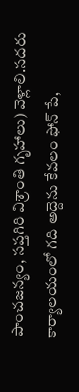పాంచజన్యం, సప్తగిరి విశ్రాంతి గృహాలు) వెళ్లాలి.సదరు కార్యాలయంలో గది అద్దెను కేవలం ఫోన్ పే,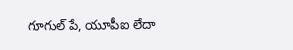గూగుల్ పే, యూపీఐ లేదా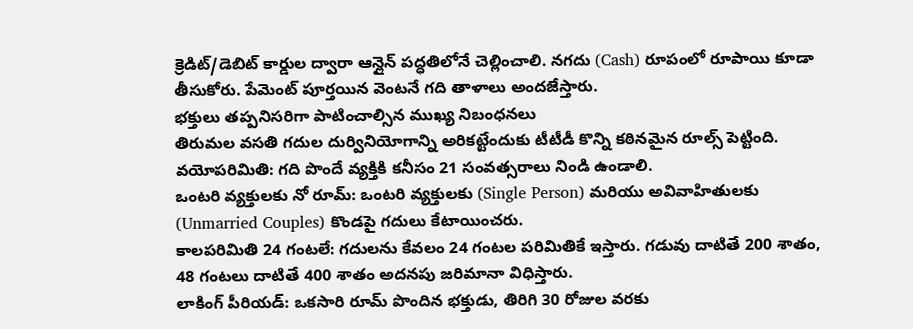క్రెడిట్/డెబిట్ కార్డుల ద్వారా ఆన్లైన్ పద్ధతిలోనే చెల్లించాలి. నగదు (Cash) రూపంలో రూపాయి కూడా తీసుకోరు. పేమెంట్ పూర్తయిన వెంటనే గది తాళాలు అందజేస్తారు.
భక్తులు తప్పనిసరిగా పాటించాల్సిన ముఖ్య నిబంధనలు
తిరుమల వసతి గదుల దుర్వినియోగాన్ని అరికట్టేందుకు టీటీడీ కొన్ని కఠినమైన రూల్స్ పెట్టింది.
వయోపరిమితి: గది పొందే వ్యక్తికి కనీసం 21 సంవత్సరాలు నిండి ఉండాలి.
ఒంటరి వ్యక్తులకు నో రూమ్: ఒంటరి వ్యక్తులకు (Single Person) మరియు అవివాహితులకు (Unmarried Couples) కొండపై గదులు కేటాయించరు.
కాలపరిమితి 24 గంటలే: గదులను కేవలం 24 గంటల పరిమితికే ఇస్తారు. గడువు దాటితే 200 శాతం, 48 గంటలు దాటితే 400 శాతం అదనపు జరిమానా విధిస్తారు.
లాకింగ్ పీరియడ్: ఒకసారి రూమ్ పొందిన భక్తుడు, తిరిగి 30 రోజుల వరకు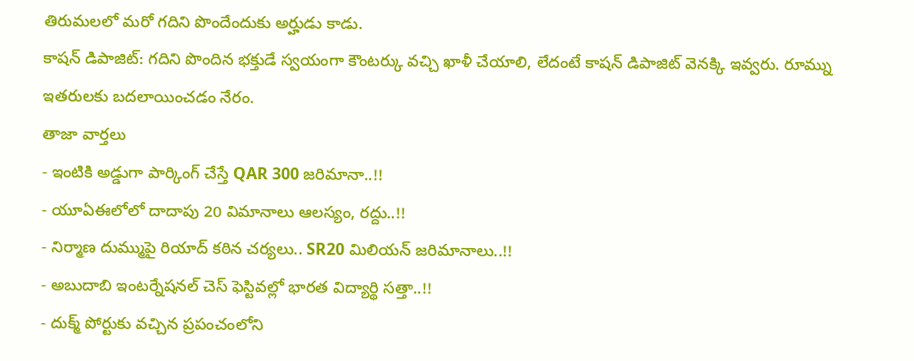తిరుమలలో మరో గదిని పొందేందుకు అర్హుడు కాడు.
కాషన్ డిపాజిట్: గదిని పొందిన భక్తుడే స్వయంగా కౌంటర్కు వచ్చి ఖాళీ చేయాలి, లేదంటే కాషన్ డిపాజిట్ వెనక్కి ఇవ్వరు. రూమ్ను ఇతరులకు బదలాయించడం నేరం.
తాజా వార్తలు
- ఇంటికి అడ్డుగా పార్కింగ్ చేస్తే QAR 300 జరిమానా..!!
- యూఏఈలోలో దాదాపు 20 విమానాలు ఆలస్యం, రద్దు..!!
- నిర్మాణ దుమ్ముపై రియాద్ కఠిన చర్యలు.. SR20 మిలియన్ జరిమానాలు..!!
- అబుదాబి ఇంటర్నేషనల్ చెస్ ఫెస్టివల్లో భారత విద్యార్థి సత్తా..!!
- దుక్మ్ పోర్టుకు వచ్చిన ప్రపంచంలోని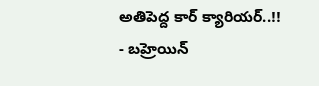అతిపెద్ద కార్ క్యారియర్..!!
- బహ్రెయిన్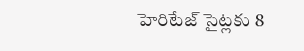హెరిటేజ్ సైట్లకు 8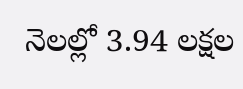నెలల్లో 3.94 లక్షల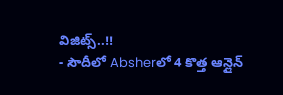విజిట్స్..!!
- సౌదీలో Absherలో 4 కొత్త ఆన్లైన్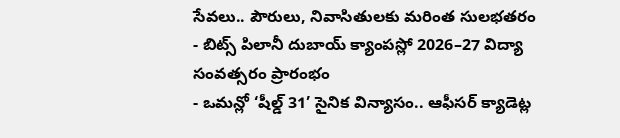సేవలు.. పౌరులు, నివాసితులకు మరింత సులభతరం
- బిట్స్ పిలానీ దుబాయ్ క్యాంపస్లో 2026–27 విద్యా సంవత్సరం ప్రారంభం
- ఒమన్లో ‘షీల్డ్ 31’ సైనిక విన్యాసం.. ఆఫీసర్ క్యాడెట్ల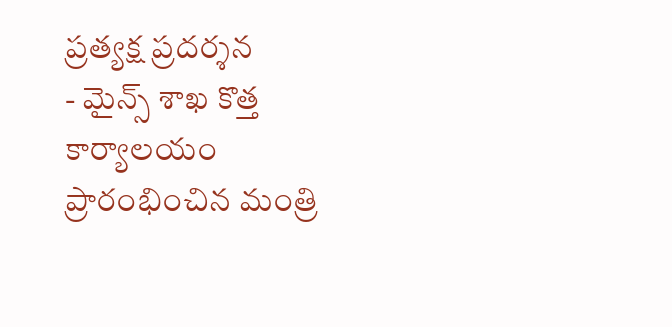ప్రత్యక్ష ప్రదర్శన
- మైన్స్ శాఖ కొత్త కార్యాలయం ప్రారంభించిన మంత్రి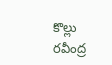కొల్లు రవీంద్ర